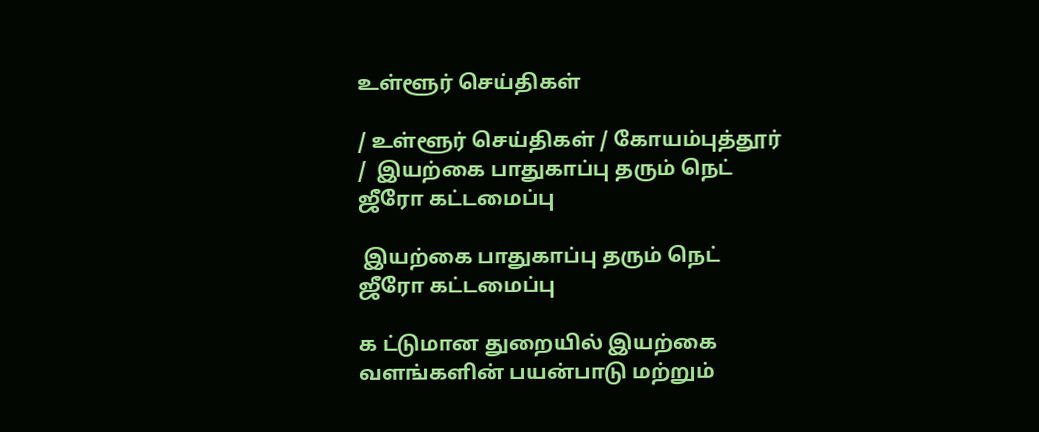உள்ளூர் செய்திகள்

/ உள்ளூர் செய்திகள் / கோயம்புத்தூர் /  இயற்கை பாதுகாப்பு தரும் நெட் ஜீரோ கட்டமைப்பு

 இயற்கை பாதுகாப்பு தரும் நெட் ஜீரோ கட்டமைப்பு

க ட்டுமான துறையில் இயற்கை வளங்களின் பயன்பாடு மற்றும்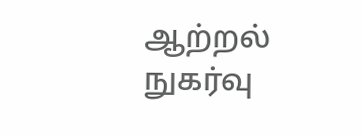ஆற்றல் நுகர்வு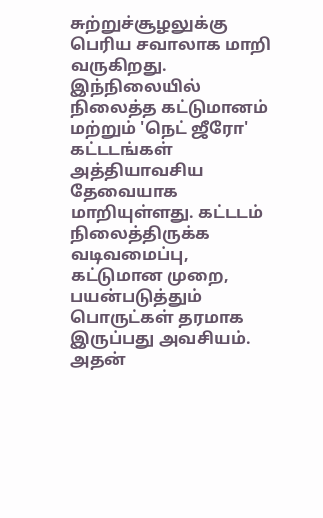சுற்றுச்சூழலுக்கு பெரிய சவாலாக மாறி வருகிறது. இந்நிலையில் நிலைத்த கட்டுமானம் மற்றும் 'நெட் ஜீரோ' கட்டடங்கள் அத்தியாவசிய தேவையாக மாறியுள்ளது. கட்டடம் நிலைத்திருக்க வடிவமைப்பு, கட்டுமான முறை, பயன்படுத்தும் பொருட்கள் தரமாக இருப்பது அவசியம். அதன்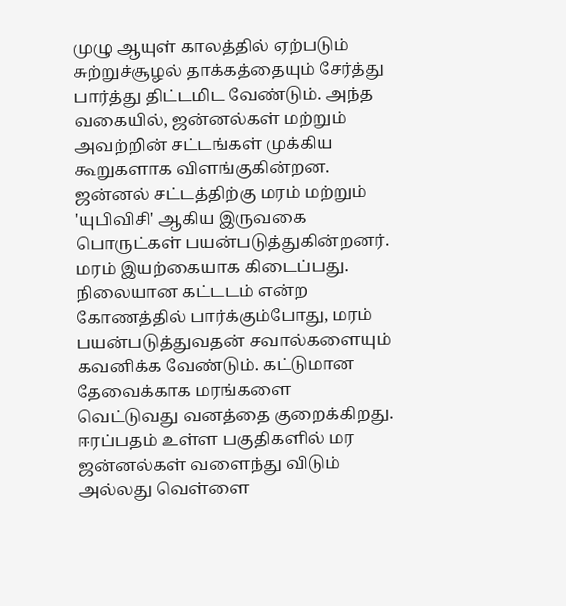முழு ஆயுள் காலத்தில் ஏற்படும் சுற்றுச்சூழல் தாக்கத்தையும் சேர்த்து பார்த்து திட்டமிட வேண்டும். அந்த வகையில், ஜன்னல்கள் மற்றும் அவற்றின் சட்டங்கள் முக்கிய கூறுகளாக விளங்குகின்றன. ஜன்னல் சட்டத்திற்கு மரம் மற்றும் 'யுபிவிசி' ஆகிய இருவகை பொருட்கள் பயன்படுத்துகின்றனர். மரம் இயற்கையாக கிடைப்பது. நிலையான கட்டடம் என்ற கோணத்தில் பார்க்கும்போது, மரம் பயன்படுத்துவதன் சவால்களையும் கவனிக்க வேண்டும். கட்டுமான தேவைக்காக மரங்களை வெட்டுவது வனத்தை குறைக்கிறது. ஈரப்பதம் உள்ள பகுதிகளில் மர ஜன்னல்கள் வளைந்து விடும் அல்லது வெள்ளை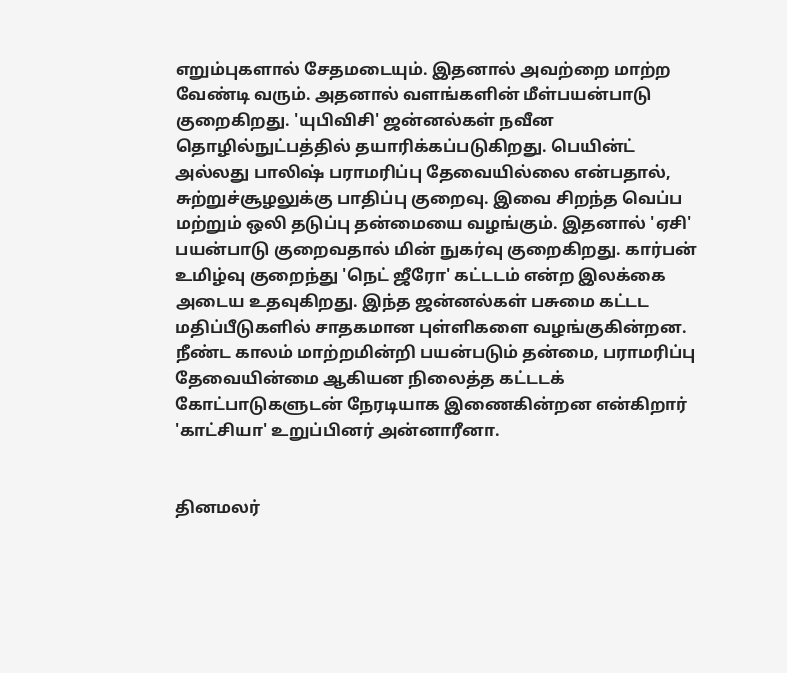எறும்புகளால் சேதமடையும். இதனால் அவற்றை மாற்ற வேண்டி வரும். அதனால் வளங்களின் மீள்பயன்பாடு குறைகிறது. 'யுபிவிசி' ஜன்னல்கள் நவீன தொழில்நுட்பத்தில் தயாரிக்கப்படுகிறது. பெயின்ட் அல்லது பாலிஷ் பராமரிப்பு தேவையில்லை என்பதால், சுற்றுச்சூழலுக்கு பாதிப்பு குறைவு. இவை சிறந்த வெப்ப மற்றும் ஒலி தடுப்பு தன்மையை வழங்கும். இதனால் 'ஏசி' பயன்பாடு குறைவதால் மின் நுகர்வு குறைகிறது. கார்பன் உமிழ்வு குறைந்து 'நெட் ஜீரோ' கட்டடம் என்ற இலக்கை அடைய உதவுகிறது. இந்த ஜன்னல்கள் பசுமை கட்டட மதிப்பீடுகளில் சாதகமான புள்ளிகளை வழங்குகின்றன. நீண்ட காலம் மாற்றமின்றி பயன்படும் தன்மை, பராமரிப்பு தேவையின்மை ஆகியன நிலைத்த கட்டடக் கோட்பாடுகளுடன் நேரடியாக இணைகின்றன என்கிறார் 'காட்சியா' உறுப்பினர் அன்னாரீனா.


தினமலர்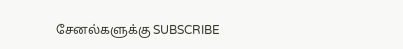சேனல்களுக்கு SUBSCRIBE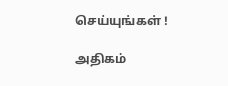செய்யுங்கள் !

அதிகம்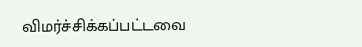விமர்ச்சிக்கப்பட்டவை